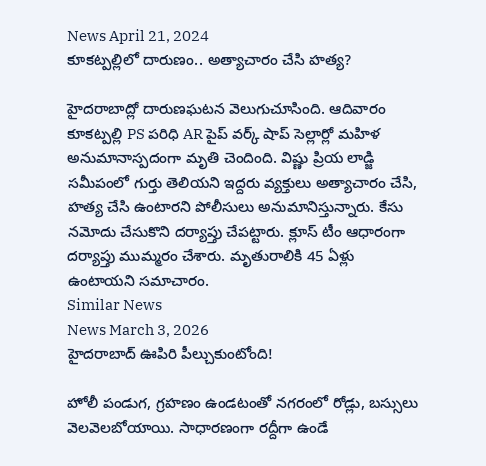News April 21, 2024
కూకట్పల్లిలో దారుణం.. అత్యాచారం చేసి హత్య?

హైదరాబాద్లో దారుణఘటన వెలుగుచూసింది. ఆదివారం కూకట్పల్లి PS పరిధి AR పైప్ వర్క్ షాప్ సెల్లార్లో మహిళ అనుమానాస్పదంగా మృతి చెందింది. విష్ణు ప్రియ లాడ్జి సమీపంలో గుర్తు తెలియని ఇద్దరు వ్యక్తులు అత్యాచారం చేసి, హత్య చేసి ఉంటారని పోలీసులు అనుమానిస్తున్నారు. కేసు నమోదు చేసుకొని దర్యాప్తు చేపట్టారు. క్లూస్ టీం ఆధారంగా దర్యాప్తు ముమ్మరం చేశారు. మృతురాలికి 45 ఏళ్లు ఉంటాయని సమాచారం.
Similar News
News March 3, 2026
హైదరాబాద్ ఊపిరి పీల్చుకుంటోంది!

హోలీ పండుగ, గ్రహణం ఉండటంతో నగరంలో రోడ్లు, బస్సులు వెలవెలబోయాయి. సాధారణంగా రద్దీగా ఉండే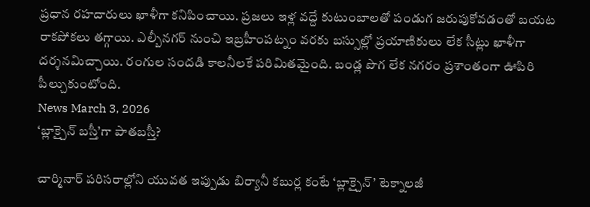ప్రధాన రహదారులు ఖాళీగా కనిపించాయి. ప్రజలు ఇళ్ల వద్దే కుటుంబాలతో పండుగ జరుపుకోవడంతో బయట రాకపోకలు తగ్గాయి. ఎల్బీనగర్ నుంచి ఇబ్రహీంపట్నం వరకు బస్సుల్లో ప్రయాణికులు లేక సీట్లు ఖాళీగా దర్శనమిచ్చాయి. రంగుల సందడి కాలనీలకే పరిమితమైంది. బండ్ల పొగ లేక నగరం ప్రశాంతంగా ఊపిరి పీల్చుకుంటోంది.
News March 3, 2026
‘బ్లాక్చైన్ బస్తీ’గా పాతబస్తీ?

చార్మినార్ పరిసరాల్లోని యువత ఇప్పుడు బిర్యానీ కబుర్ల కంటే ‘బ్లాక్చైన్’ టెక్నాలజీ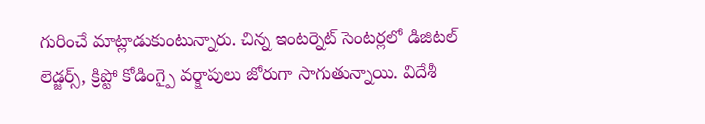గురించే మాట్లాడుకుంటున్నారు. చిన్న ఇంటర్నెట్ సెంటర్లలో డిజిటల్ లెడ్జర్స్, క్రిప్టో కోడింగ్పై వర్క్షాపులు జోరుగా సాగుతున్నాయి. విదేశీ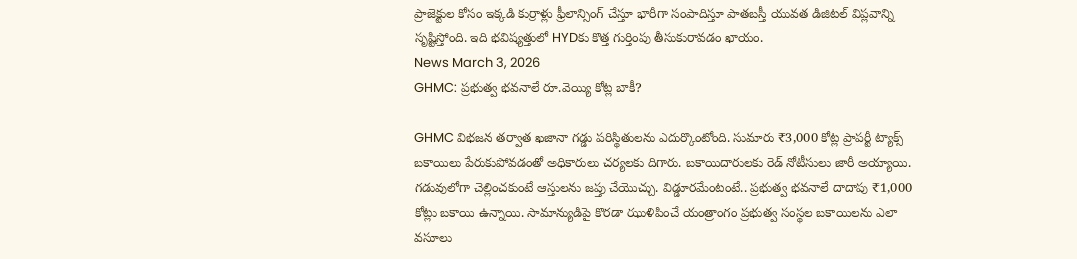ప్రాజెక్టుల కోసం ఇక్కడి కుర్రాళ్లు ఫ్రీలాన్సింగ్ చేస్తూ భారీగా సంపాదిస్తూ పాతబస్తీ యువత డిజిటల్ విప్లవాన్ని సృష్టిస్తోంది. ఇది భవిష్యత్తులో HYDకు కొత్త గుర్తింపు తీసుకురావడం ఖాయం.
News March 3, 2026
GHMC: ప్రభుత్వ భవనాలే రూ.వెయ్యి కోట్ల బాకీ?

GHMC విభజన తర్వాత ఖజానా గడ్డు పరిస్థితులను ఎదుర్కొంటోంది. సుమారు ₹3,000 కోట్ల ప్రాపర్టీ ట్యాక్స్ బకాయిలు పేరుకుపోవడంతో అధికారులు చర్యలకు దిగారు. బకాయిదారులకు రెడ్ నోటీసులు జారీ అయ్యాయి. గడువులోగా చెల్లించకుంటే ఆస్తులను జప్తు చేయొచ్చు. విడ్డూరమేంటంటే.. ప్రభుత్వ భవనాలే దాదాపు ₹1,000 కోట్లు బకాయి ఉన్నాయి. సామాన్యుడిపై కొరడా ఝుళిపించే యంత్రాంగం ప్రభుత్వ సంస్థల బకాయిలను ఎలా వసూలు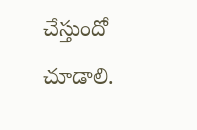చేస్తుందో చూడాలి.